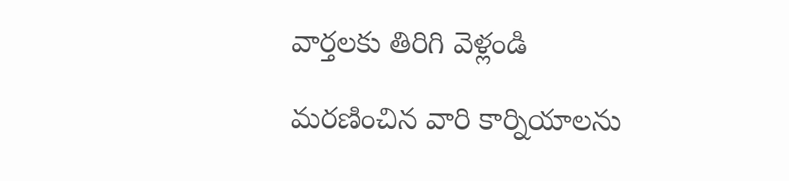వార్తలకు తిరిగి వెళ్లండి

మరణించిన వారి కార్నియాలను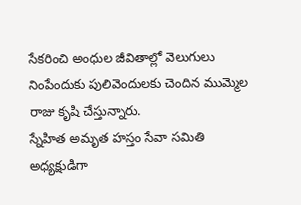సేకరించి అంధుల జీవితాల్లో వెలుగులు నింపేందుకు పులివెందులకు చెందిన ముమ్మెల రాజు కృషి చేస్తున్నారు.
స్నేహిత అమృత హస్తం సేవా సమితి అధ్యక్షుడిగా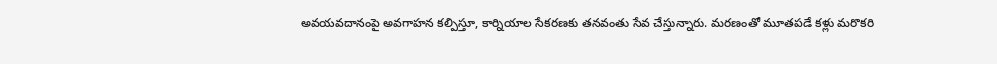అవయవదానంపై అవగాహన కల్పిస్తూ, కార్నియాల సేకరణకు తనవంతు సేవ చేస్తున్నారు. మరణంతో మూతపడే కళ్లు మరొకరి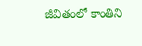జీవితంలో కాంతిని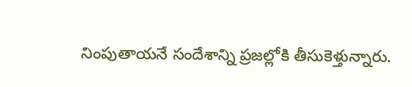నింపుతాయనే సందేశాన్ని ప్రజల్లోకి తీసుకెళ్తున్నారు.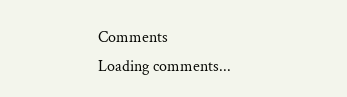Comments
Loading comments...